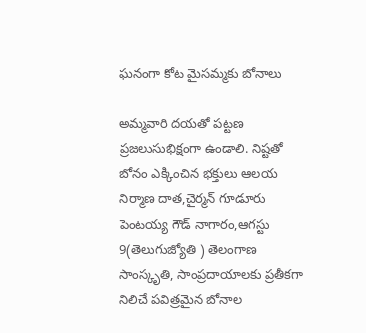ఘనంగా కోట మైసమ్మకు బోనాలు

అమ్మవారి దయతో పట్టణ ప్రజలుసుభిక్షంగా ఉండాలి. నిష్టతో బోనం ఎక్కించిన భక్తులు ఆలయ నిర్మాణ దాత,చైర్మన్ గూడూరు పెంటయ్య గౌడ్ నాగారం,ఆగస్టు 9(తెలుగుజ్యోతి ) తెలంగాణ సాంస్కృతి, సాంప్రదాయాలకు ప్రతీకగా నిలిచే పవిత్రమైన బోనాల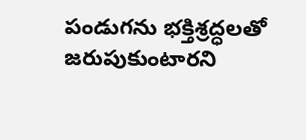పండుగను భక్తిశ్రద్ధలతో జరుపుకుంటారని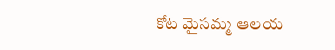కోట మైసమ్మ ఆలయ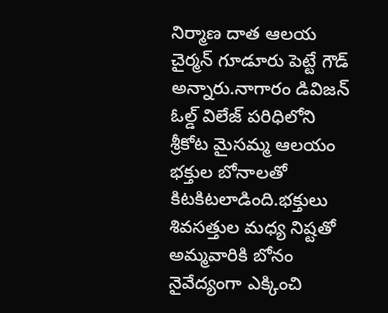నిర్మాణ దాత ఆలయ చైర్మన్ గూడూరు పెట్టే గౌడ్ అన్నారు.నాగారం డివిజన్ ఓల్డ్ విలేజ్ పరిధిలోని శ్రీకోట మైసమ్మ ఆలయం భక్తుల బోనాలతో కిటకిటలాడింది.భక్తులు శివసత్తుల మధ్య నిష్టతో అమ్మవారికి బోనం నైవేద్యంగా ఎక్కించి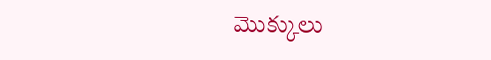మొక్కులు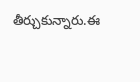తీర్చుకున్నారు.ఈ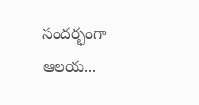సందర్భంగా ఆలయ...